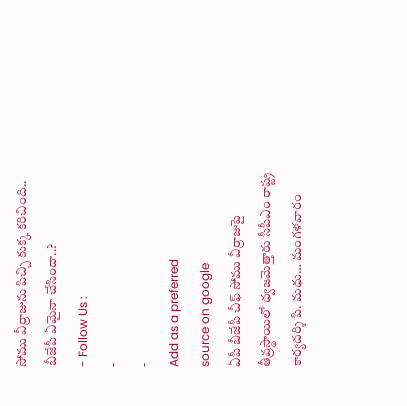సోము వీర్రాజును పిచ్చి కుక్క కరిచింది.. బీజేపీ ఏమైనా చేసిందా..?
- Follow Us :
-
-
Add as a preferred
source on google
ఏపీ బీజేపీ చీఫ్ సోము వీర్రాజుపై తీవ్రస్థాయిలో ధ్వజమెత్తారు సీపీఎం రాష్ట్ర కార్యదర్శి పి. మధు… మంగళవారం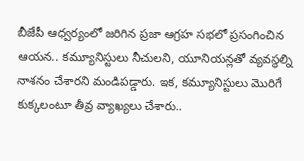బీజేపీ ఆధ్వర్యంలో జరిగిన ప్రజా ఆగ్రహ సభలో ప్రసంగించిన ఆయన.. కమ్యూనిస్టులు నీచులని, యూనియన్లతో వ్యవస్థల్ని నాశనం చేశారని మండిపడ్డారు. ఇక, కమ్యూనిస్టులు మొరిగే కుక్కలంటూ తీవ్ర వ్యాఖ్యలు చేశారు..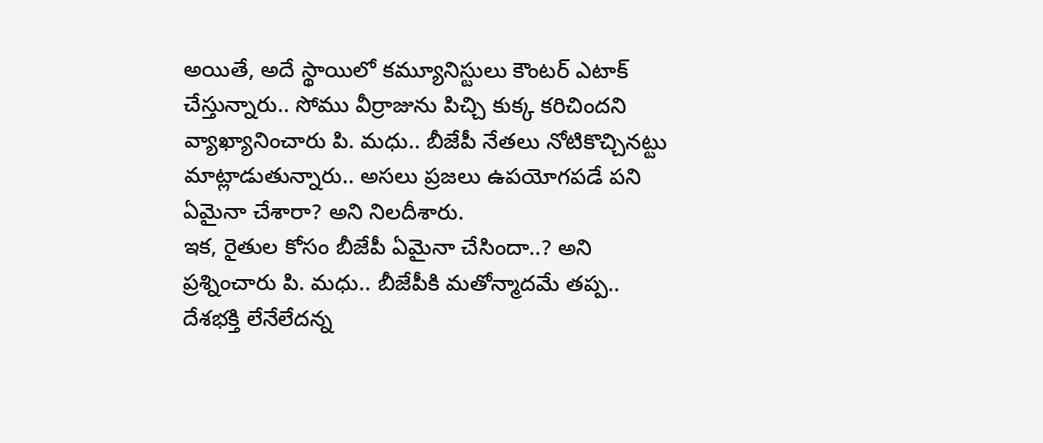అయితే, అదే స్థాయిలో కమ్యూనిస్టులు కౌంటర్ ఎటాక్ చేస్తున్నారు.. సోము వీర్రాజును పిచ్చి కుక్క కరిచిందని వ్యాఖ్యానించారు పి. మధు.. బీజేపీ నేతలు నోటికొచ్చినట్టు మాట్లాడుతున్నారు.. అసలు ప్రజలు ఉపయోగపడే పని ఏమైనా చేశారా? అని నిలదీశారు.
ఇక, రైతుల కోసం బీజేపీ ఏమైనా చేసిందా..? అని ప్రశ్నించారు పి. మధు.. బీజేపీకి మతోన్మాదమే తప్ప.. దేశభక్తి లేనేలేదన్న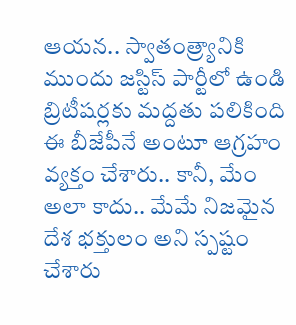ఆయన.. స్వాతంత్ర్యానికి ముందు జస్టిస్ పార్టీలో ఉండి బ్రిటీషర్లకు మద్దతు పలికింది ఈ బీజేపీనే అంటూ ఆగ్రహం వ్యక్తం చేశారు.. కానీ, మేం అలా కాదు.. మేమే నిజమైన దేశ భక్తులం అని స్పష్టం చేశారు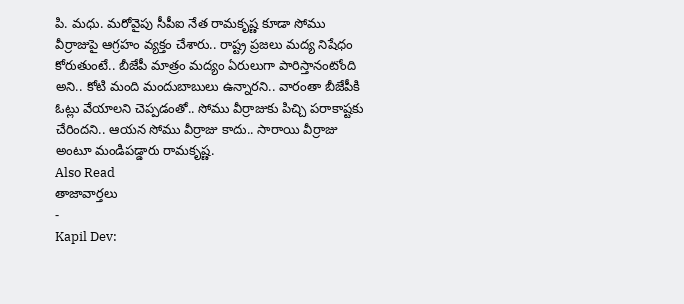పి. మధు. మరోవైపు సీపీఐ నేత రామకృష్ణ కూడా సోము వీర్రాజుపై ఆగ్రహం వ్యక్తం చేశారు.. రాష్ట్ర ప్రజలు మద్య నిషేధం కోరుతుంటే.. బీజేపీ మాత్రం మద్యం ఏరులుగా పారిస్తానంటోంది అని.. కోటి మంది మందుబాబులు ఉన్నారని.. వారంతా బీజేపీకి ఓట్లు వేయాలని చెప్పడంతో.. సోము వీర్రాజుకు పిచ్చి పరాకాష్టకు చేరిందని.. ఆయన సోము వీర్రాజు కాదు.. సారాయి వీర్రాజు అంటూ మండిపడ్డారు రామకృష్ణ.
Also Read
తాజావార్తలు
-
Kapil Dev: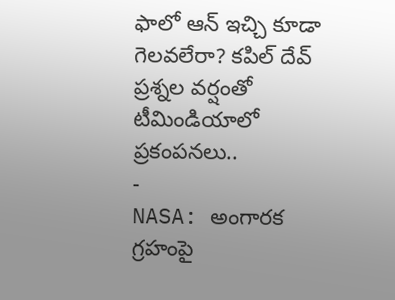ఫాలో ఆన్ ఇచ్చి కూడా గెలవలేరా? కపిల్ దేవ్ ప్రశ్నల వర్షంతో టీమిండియాలో ప్రకంపనలు..
-
NASA: అంగారక గ్రహంపై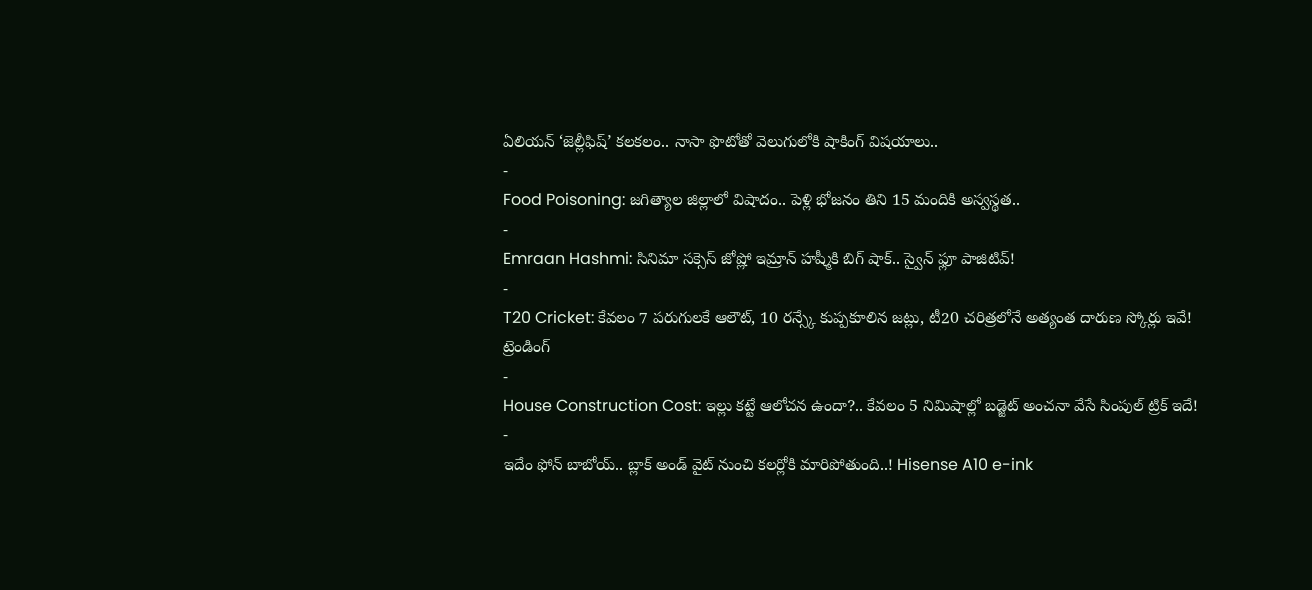ఏలియన్ ‘జెల్లీఫిష్’ కలకలం.. నాసా ఫొటోతో వెలుగులోకి షాకింగ్ విషయాలు..
-
Food Poisoning: జగిత్యాల జిల్లాలో విషాదం.. పెళ్లి భోజనం తిని 15 మందికి అస్వస్థత..
-
Emraan Hashmi: సినిమా సక్సెస్ జోష్లో ఇమ్రాన్ హష్మీకి బిగ్ షాక్.. స్వైన్ ఫ్లూ పాజిటివ్!
-
T20 Cricket: కేవలం 7 పరుగులకే ఆలౌట్, 10 రన్స్కే కుప్పకూలిన జట్లు, టీ20 చరిత్రలోనే అత్యంత దారుణ స్కోర్లు ఇవే!
ట్రెండింగ్
-
House Construction Cost: ఇల్లు కట్టే ఆలోచన ఉందా?.. కేవలం 5 నిమిషాల్లో బడ్జెట్ అంచనా వేసే సింపుల్ ట్రిక్ ఇదే!
-
ఇదేం ఫోన్ బాబోయ్.. బ్లాక్ అండ్ వైట్ నుంచి కలర్లోకి మారిపోతుంది..! Hisense A10 e-ink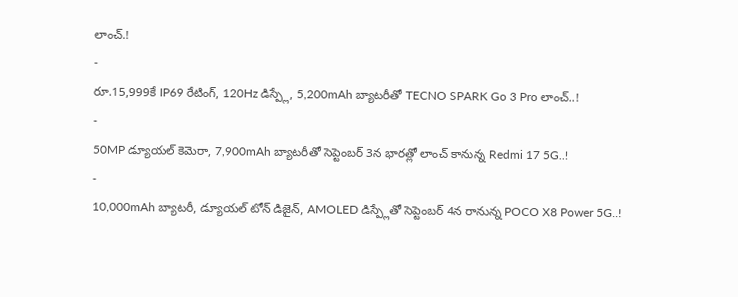లాంచ్.!
-
రూ.15,999కే IP69 రేటింగ్, 120Hz డిస్ప్లే, 5,200mAh బ్యాటరీతో TECNO SPARK Go 3 Pro లాంచ్..!
-
50MP డ్యూయల్ కెమెరా, 7,900mAh బ్యాటరీతో సెప్టెంబర్ 3న భారత్లో లాంచ్ కానున్న Redmi 17 5G..!
-
10,000mAh బ్యాటరీ, డ్యూయల్ టోన్ డిజైన్, AMOLED డిస్ప్లేతో సెప్టెంబర్ 4న రానున్న POCO X8 Power 5G..!